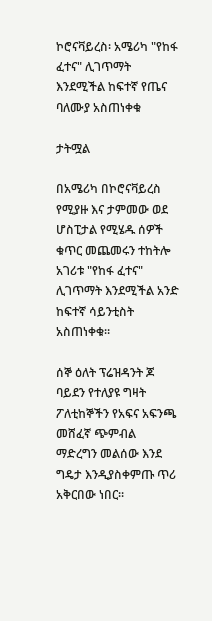ኮሮናቫይረስ፡ አሜሪካ "የከፋ ፈተና" ሊገጥማት እንደሚችል ከፍተኛ የጤና ባለሙያ አስጠነቀቁ

ታትሟል

በአሜሪካ በኮሮናቫይረስ የሚያዙ እና ታምመው ወደ ሆስፒታል የሚሄዱ ሰዎች ቁጥር መጨመሩን ተከትሎ አገሪቱ "የከፋ ፈተና" ሊገጥማት እንደሚችል አንድ ከፍተኛ ሳይንቲስት አስጠነቀቁ።

ሰኞ ዕለት ፕሬዝዳንት ጆ ባይደን የተለያዩ ግዛት ፖለቲከኞችን የአፍና አፍንጫ መሸፈኛ ጭምብል ማድረግን መልሰው እንደ ግዴታ እንዲያስቀምጡ ጥሪ አቅርበው ነበር።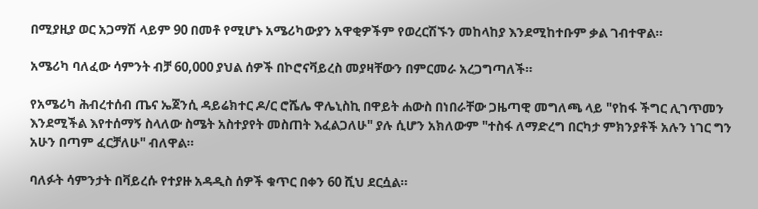በሚያዚያ ወር አጋማሽ ላይም 90 በመቶ የሚሆኑ አሜሪካውያን አዋቂዎችም የወረርሽኙን መከላከያ እንደሚከተቡም ቃል ገብተዋል።

አሜሪካ ባለፈው ሳምንት ብቻ 60,000 ያህል ሰዎች በኮሮናቫይረስ መያዛቸውን በምርመራ አረጋግጣለች።

የአሜሪካ ሕብረተሰብ ጤና ኤጀንሲ ዳይሬክተር ዶ/ር ሮሼሌ ዋሌኒስኪ በዋይት ሐውስ በነበራቸው ጋዜጣዊ መግለጫ ላይ "የከፋ ችግር ሊገጥመን እንደሚችል እየተሰማኝ ስላለው ስሜት አስተያየት መስጠት እፈልጋለሁ" ያሉ ሲሆን አክለውም "ተስፋ ለማድረግ በርካታ ምክንያቶች አሉን ነገር ግን አሁን በጣም ፈርቻለሁ" ብለዋል።

ባለፉት ሳምንታት በቫይረሱ የተያዙ አዳዲስ ሰዎች ቁጥር በቀን 60 ሺህ ደርሷል።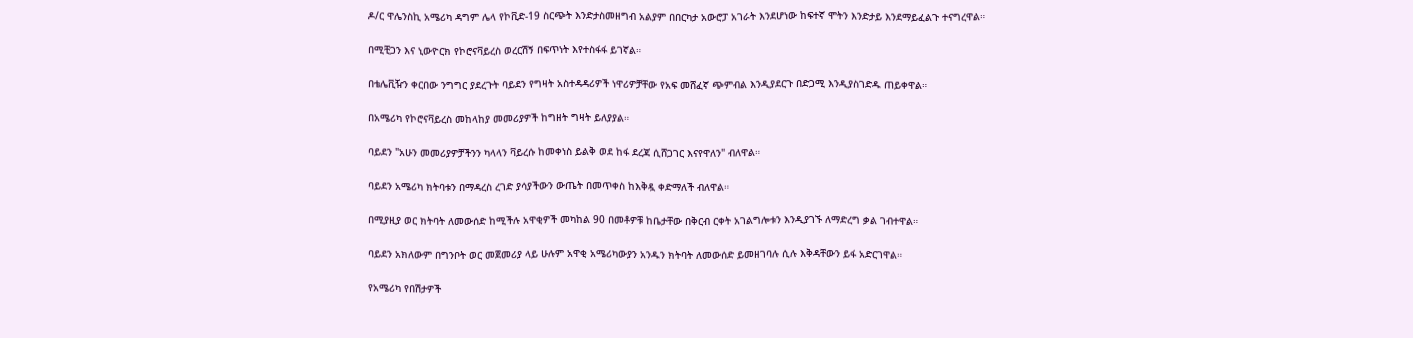ዶ/ር ዋሌንስኪ አሜሪካ ዳግም ሌላ የኮቪድ-19 ስርጭት እንድታስመዘግብ አልያም በበርካታ አውሮፓ አገራት እንደሆነው ከፍተኛ ሞትን እንድታይ እንደማይፈልጉ ተናግረዋል።

በሚቺጋን እና ኒውዮርክ የኮሮናቫይረስ ወረርሽኝ በፍጥነት እየተስፋፋ ይገኛል።

በቴሌቪዥን ቀርበው ንግግር ያደረጉት ባይደን የግዛት አስተዳዳሪዎች ነዋሪዎቻቸው የአፍ መሸፈኛ ጭምብል እንዲያደርጉ በድጋሚ እንዲያስገድዱ ጠይቀዋል።

በአሜሪካ የኮሮናቫይረስ መከላከያ መመሪያዎች ከግዘት ግዛት ይለያያል።

ባይደን "አሁን መመሪያዎቻችንን ካላላን ቫይረሱ ከመቀነስ ይልቅ ወደ ከፋ ደረጃ ሲሸጋገር እናየዋለን" ብለዋል።

ባይደን አሜሪካ ክትባቱን በማዳረስ ረገድ ያሳያችውን ውጤት በመጥቀስ ከእቅዷ ቀድማለች ብለዋል።

በሚያዚያ ወር ክትባት ለመውሰድ ከሚችሉ አዋቂዎች መካከል 90 በመቶዎቹ ከቤታቸው በቅርብ ርቀት አገልግሎቱን እንዲያገኙ ለማድረግ ቃል ገብተዋል።

ባይደን አክለውም በግንቦት ወር መጀመሪያ ላይ ሁሉም አዋቂ አሜሪካውያን አንዱን ክትባት ለመውሰድ ይመዘገባሉ ሲሉ እቅዳቸውን ይፋ አድርገዋል።

የአሜሪካ የበሽታዎች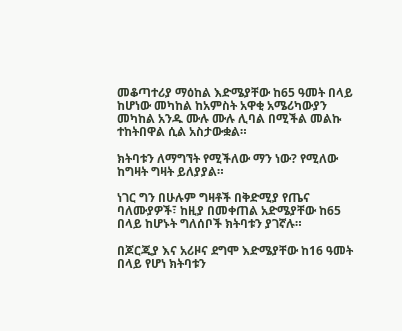መቆጣተሪያ ማዕከል እድሜያቸው ከ65 ዓመት በላይ ከሆነው መካከል ከአምስት አዋቂ አሜሪካውያን መካከል አንዱ ሙሉ ሙሉ ሊባል በሚችል መልኩ ተከትበዋል ሲል አስታውቋል።

ክትባቱን ለማግኘት የሚችለው ማን ነው? የሚለው ከግዛት ግዛት ይለያያል።

ነገር ግን በሁሉም ግዛቶች በቅድሚያ የጤና ባለሙያዎች፣ ከዚያ በመቀጠል አድሜያቸው ከ65 በላይ ከሆኑት ግለሰቦች ክትባቱን ያገኛሉ።

በጆርጂያ እና አሪዞና ደግሞ እድሜያቸው ከ16 ዓመት በላይ የሆነ ክትባቱን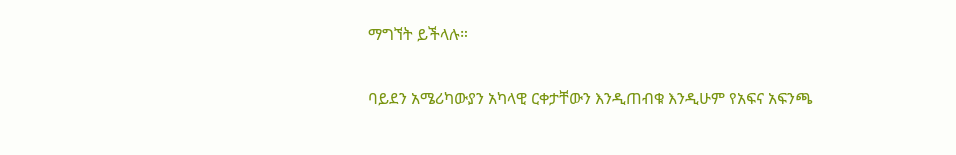ማግኘት ይችላሉ።

ባይደን አሜሪካውያን አካላዊ ርቀታቸውን እንዲጠብቁ እንዲሁም የአፍና አፍንጫ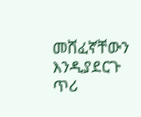መሸፈኛቸውን እንዲያደርጉ ጥሪ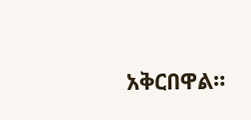አቅርበዋል።